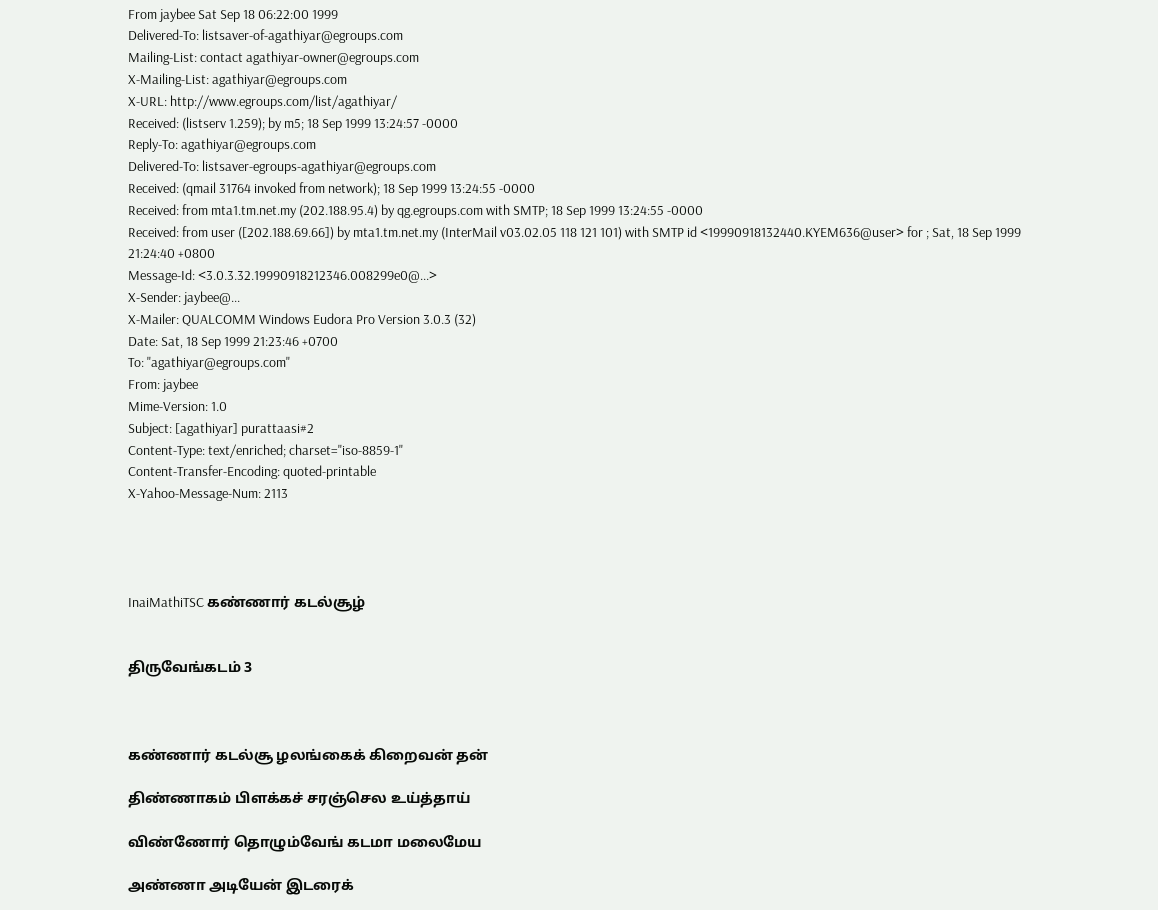From jaybee Sat Sep 18 06:22:00 1999
Delivered-To: listsaver-of-agathiyar@egroups.com
Mailing-List: contact agathiyar-owner@egroups.com
X-Mailing-List: agathiyar@egroups.com
X-URL: http://www.egroups.com/list/agathiyar/
Received: (listserv 1.259); by m5; 18 Sep 1999 13:24:57 -0000
Reply-To: agathiyar@egroups.com
Delivered-To: listsaver-egroups-agathiyar@egroups.com
Received: (qmail 31764 invoked from network); 18 Sep 1999 13:24:55 -0000
Received: from mta1.tm.net.my (202.188.95.4) by qg.egroups.com with SMTP; 18 Sep 1999 13:24:55 -0000
Received: from user ([202.188.69.66]) by mta1.tm.net.my (InterMail v03.02.05 118 121 101) with SMTP id <19990918132440.KYEM636@user> for ; Sat, 18 Sep 1999 21:24:40 +0800
Message-Id: <3.0.3.32.19990918212346.008299e0@...>
X-Sender: jaybee@...
X-Mailer: QUALCOMM Windows Eudora Pro Version 3.0.3 (32)
Date: Sat, 18 Sep 1999 21:23:46 +0700
To: "agathiyar@egroups.com"
From: jaybee
Mime-Version: 1.0
Subject: [agathiyar] purattaasi#2
Content-Type: text/enriched; charset="iso-8859-1"
Content-Transfer-Encoding: quoted-printable
X-Yahoo-Message-Num: 2113




InaiMathiTSC கண்ணார் கடல்சூழ்


திருவேங்கடம் 3



கண்ணார் கடல்சூ ழலங்கைக் கிறைவன் தன்

திண்ணாகம் பிளக்கச் சரஞ்செல உய்த்தாய்

விண்ணோர் தொழும்வேங் கடமா மலைமேய

அண்ணா அடியேன் இடரைக்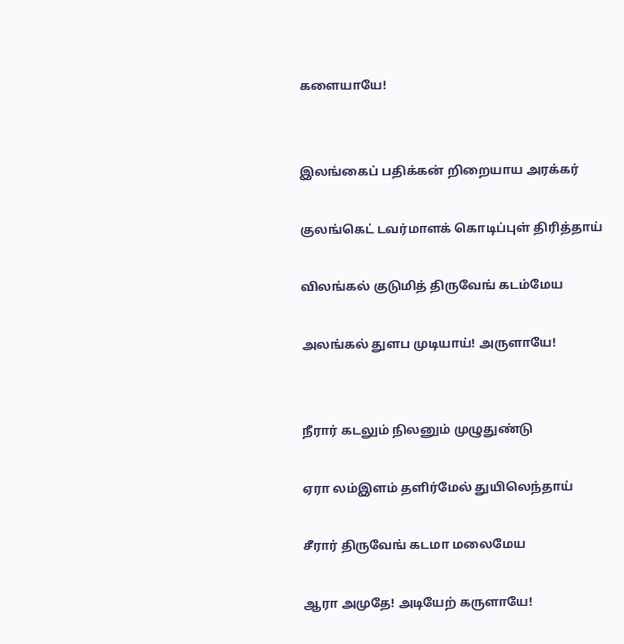களையாயே!


இலங்கைப் பதிக்கன் றிறையாய அரக்கர்

குலங்கெட் டவர்மாளக் கொடிப்புள் திரித்தாய்

விலங்கல் குடுமித் திருவேங் கடம்மேய

அலங்கல் துளப முடியாய்! அருளாயே!


நீரார் கடலும் நிலனும் முழுதுண்டு

ஏரா லம்இளம் தளிர்மேல் துயிலெந்தாய்

சீரார் திருவேங் கடமா மலைமேய

ஆரா அமுதே! அடியேற் கருளாயே!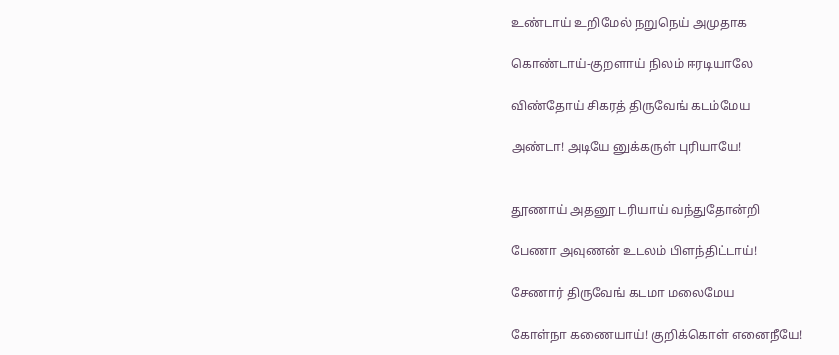உண்டாய் உறிமேல் நறுநெய் அமுதாக

கொண்டாய்-குறளாய் நிலம் ஈரடியாலே

விண்தோய் சிகரத் திருவேங் கடம்மேய

அண்டா! அடியே னுக்கருள் புரியாயே!


தூணாய் அதனூ டரியாய் வந்துதோன்றி

பேணா அவுணன் உடலம் பிளந்திட்டாய்!

சேணார் திருவேங் கடமா மலைமேய

கோள்நா கணையாய்! குறிக்கொள் எனைநீயே!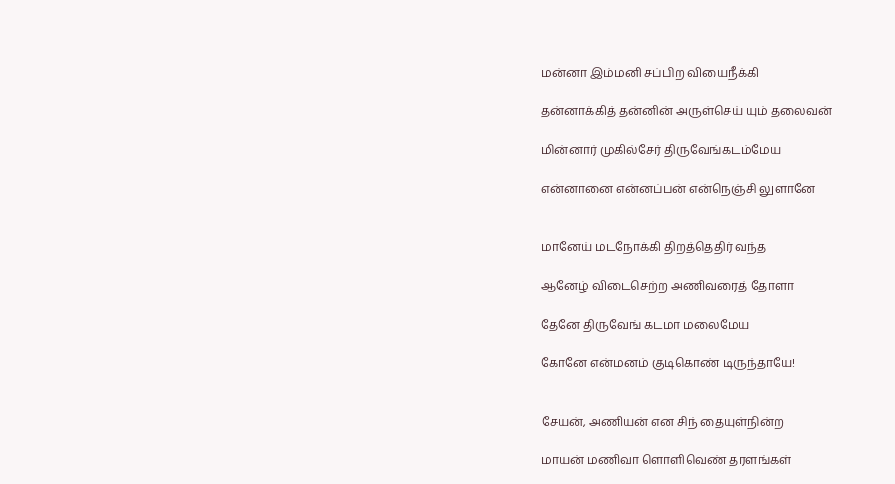மன்னா இம்மனி சப்பிற வியைநீக்கி

தன்னாக்கித் தன்னின் அருள்செய் யும் தலைவன்

மின்னார் முகில்சேர் திருவேங்கடம்மேய

என்னானை என்னப்பன் என்நெஞ்சி லுளானே


மானேய் மடநோக்கி திறத்தெதிர் வந்த

ஆனேழ் விடைசெற்ற அணிவரைத் தோளா

தேனே திருவேங் கடமா மலைமேய

கோனே என்மனம் குடிகொண் டிருந்தாயே!


சேயன், அணியன் என சிந் தையுள்நின்ற

மாயன் மணிவா ளொளிவெண் தரளங்கள்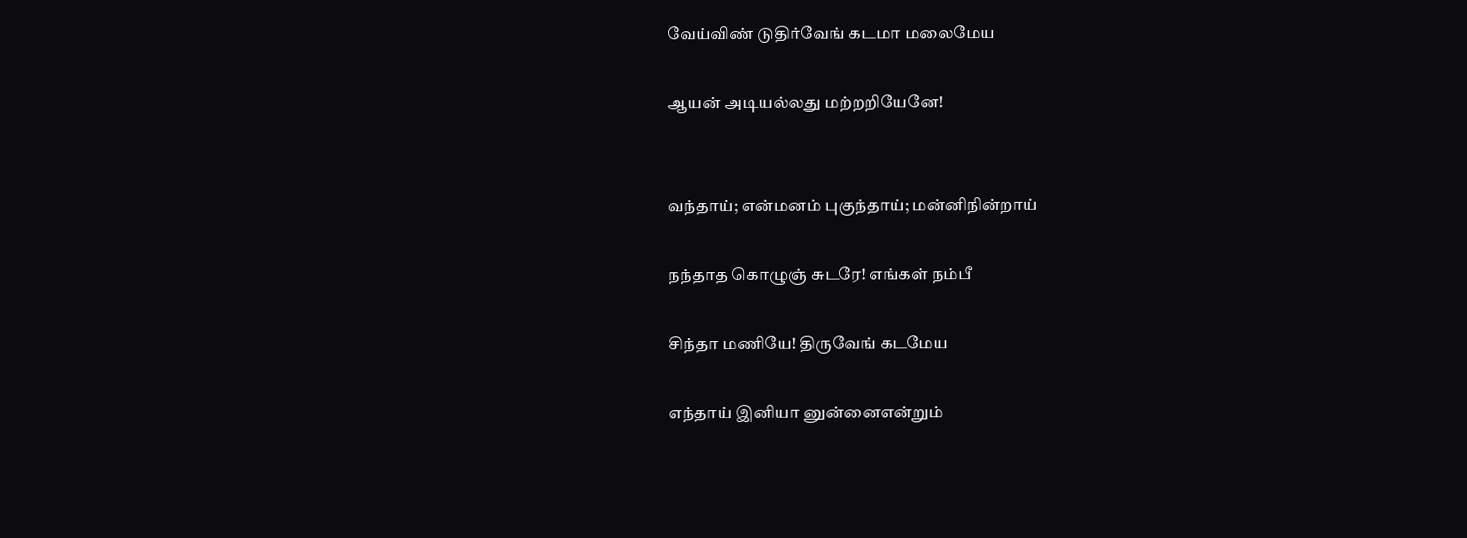வேய்விண் டுதிர்வேங் கடமா மலைமேய

ஆயன் அடியல்லது மற்றறியேனே!


வந்தாய்; என்மனம் புகுந்தாய்; மன்னிநின்றாய்

நந்தாத கொழுஞ் சுடரே! எங்கள் நம்பீ

சிந்தா மணியே! திருவேங் கடமேய

எந்தாய் இனியா னுன்னைஎன்றும்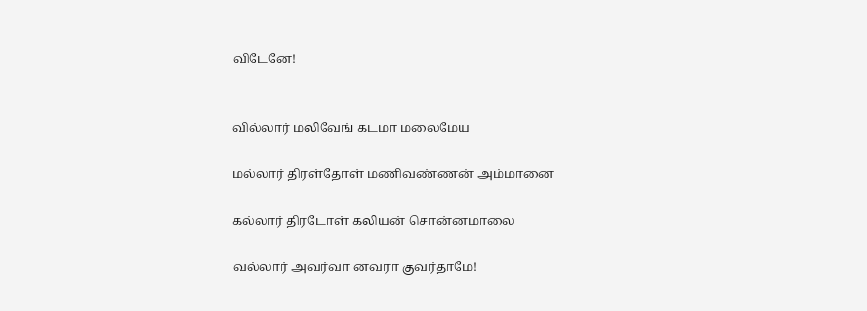விடேனே!


வில்லார் மலிவேங் கடமா மலைமேய

மல்லார் திரள்தோள் மணிவண்ணன் அம்மானை

கல்லார் திரடோள் கலியன் சொன்னமாலை

வல்லார் அவர்வா னவரா குவர்தாமே!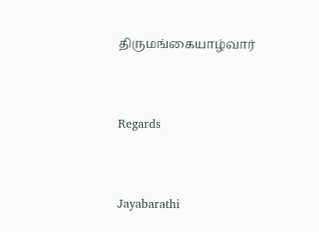திருமங்கையாழ்வார்


Regards


Jayabarathi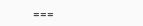===